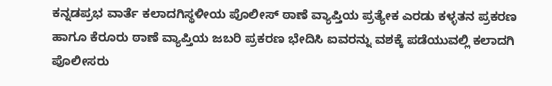ಕನ್ನಡಪ್ರಭ ವಾರ್ತೆ ಕಲಾದಗಿಸ್ಥಳೀಯ ಪೊಲೀಸ್‌ ಠಾಣೆ ವ್ಯಾಪ್ತಿಯ ಪ್ರತ್ಯೇಕ ಎರಡು ಕಳ್ಳತನ ಪ್ರಕರಣ ಹಾಗೂ ಕೆರೂರು ಠಾಣೆ ವ್ಯಾಪ್ತಿಯ ಜಬರಿ ಪ್ರಕರಣ ಭೇದಿಸಿ ಐವರನ್ನು ವಶಕ್ಕೆ ಪಡೆಯುವಲ್ಲಿ ಕಲಾದಗಿ ಪೊಲೀಸರು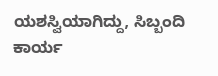ಯಶಸ್ವಿಯಾಗಿದ್ದು, ಸಿಬ್ಬಂದಿ ಕಾರ್ಯ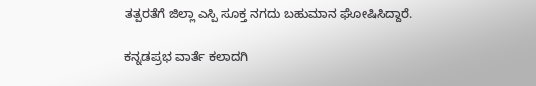ತತ್ಪರತೆಗೆ ಜಿಲ್ಲಾ ಎಸ್ಪಿ ಸೂಕ್ತ ನಗದು ಬಹುಮಾನ ಘೋಷಿಸಿದ್ದಾರೆ.

ಕನ್ನಡಪ್ರಭ ವಾರ್ತೆ ಕಲಾದಗಿ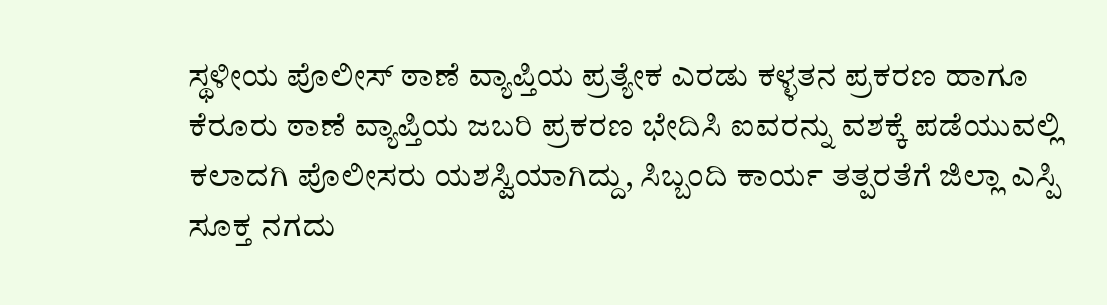ಸ್ಥಳೀಯ ಪೊಲೀಸ್‌ ಠಾಣೆ ವ್ಯಾಪ್ತಿಯ ಪ್ರತ್ಯೇಕ ಎರಡು ಕಳ್ಳತನ ಪ್ರಕರಣ ಹಾಗೂ ಕೆರೂರು ಠಾಣೆ ವ್ಯಾಪ್ತಿಯ ಜಬರಿ ಪ್ರಕರಣ ಭೇದಿಸಿ ಐವರನ್ನು ವಶಕ್ಕೆ ಪಡೆಯುವಲ್ಲಿ ಕಲಾದಗಿ ಪೊಲೀಸರು ಯಶಸ್ವಿಯಾಗಿದ್ದು, ಸಿಬ್ಬಂದಿ ಕಾರ್ಯ ತತ್ಪರತೆಗೆ ಜಿಲ್ಲಾ ಎಸ್ಪಿ ಸೂಕ್ತ ನಗದು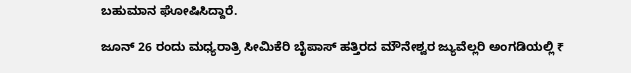ಬಹುಮಾನ ಘೋಷಿಸಿದ್ದಾರೆ.

ಜೂನ್ 26 ರಂದು ಮಧ್ಯರಾತ್ರಿ ಸೀಮಿಕೆರಿ ಬೈಪಾಸ್ ಹತ್ತಿರದ ಮೌನೇಶ್ವರ ಜ್ಯುವೆಲ್ಲರಿ ಅಂಗಡಿಯಲ್ಲಿ ₹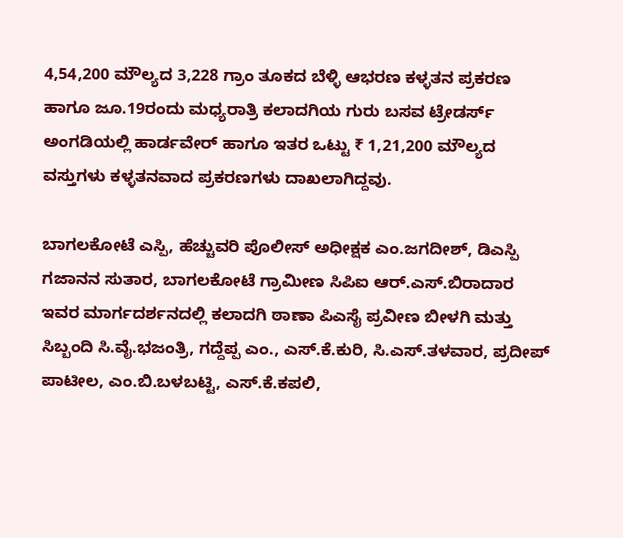4,54,200 ಮೌಲ್ಯದ 3,228 ಗ್ರಾಂ ತೂಕದ ಬೆಳ್ಳಿ ಆಭರಣ ಕಳ್ಳತನ ಪ್ರಕರಣ ಹಾಗೂ ಜೂ.19ರಂದು ಮಧ್ಯರಾತ್ರಿ ಕಲಾದಗಿಯ ಗುರು ಬಸವ ಟ್ರೇಡರ್ಸ್ ಅಂಗಡಿಯಲ್ಲಿ ಹಾರ್ಡವೇರ್ ಹಾಗೂ ಇತರ ಒಟ್ಟು ₹ 1,21,200 ಮೌಲ್ಯದ ವಸ್ತುಗಳು ಕಳ್ಳತನವಾದ ಪ್ರಕರಣಗಳು ದಾಖಲಾಗಿದ್ದವು.

ಬಾಗಲಕೋಟೆ ಎಸ್ಪಿ, ಹೆಚ್ಚುವರಿ ಪೊಲೀಸ್‌ ಅಧೀಕ್ಷಕ ಎಂ.ಜಗದೀಶ್, ಡಿಎಸ್ಪಿ ಗಜಾನನ ಸುತಾರ, ಬಾಗಲಕೋಟೆ ಗ್ರಾಮೀಣ ಸಿಪಿಐ ಆರ್.ಎಸ್.ಬಿರಾದಾರ ಇವರ ಮಾರ್ಗದರ್ಶನದಲ್ಲಿ ಕಲಾದಗಿ ಠಾಣಾ ಪಿಎಸೈ ಪ್ರವೀಣ ಬೀಳಗಿ ಮತ್ತು ಸಿಬ್ಬಂದಿ ಸಿ.ವೈ.ಭಜಂತ್ರಿ, ಗದ್ದೆಪ್ಪ ಎಂ., ಎಸ್.ಕೆ.ಕುರಿ, ಸಿ.ಎಸ್.ತಳವಾರ, ಪ್ರದೀಪ್ ಪಾಟೀಲ, ಎಂ.ಬಿ.ಬಳಬಟ್ಟಿ, ಎಸ್.ಕೆ.ಕಪಲಿ,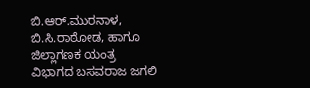ಬಿ.ಆರ್.ಮುರನಾಳ, ಬಿ.ಸಿ.ರಾಠೋಡ, ಹಾಗೂ ಜಿಲ್ಲಾಗಣಕ ಯಂತ್ರ ವಿಭಾಗದ ಬಸವರಾಜ ಜಗಲಿ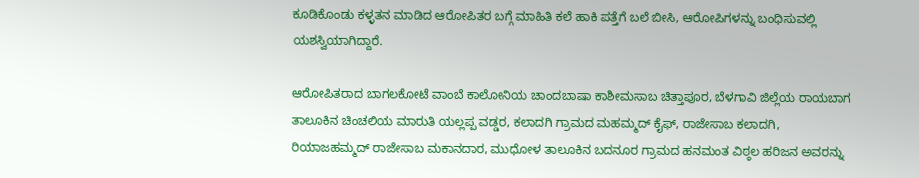ಕೂಡಿಕೊಂಡು ಕಳ್ಳತನ ಮಾಡಿದ ಆರೋಪಿತರ ಬಗ್ಗೆ ಮಾಹಿತಿ ಕಲೆ ಹಾಕಿ ಪತ್ತೆಗೆ ಬಲೆ ಬೀಸಿ, ಆರೋಪಿಗಳನ್ನು ಬಂಧಿಸುವಲ್ಲಿ ಯಶಸ್ವಿಯಾಗಿದ್ದಾರೆ.

ಆರೋಪಿತರಾದ ಬಾಗಲಕೋಟೆ ವಾಂಬೆ ಕಾಲೋನಿಯ ಚಾಂದಬಾಷಾ ಕಾಶೀಮಸಾಬ ಚಿತ್ತಾಪೂರ, ಬೆಳಗಾವಿ ಜಿಲ್ಲೆಯ ರಾಯಬಾಗ ತಾಲೂಕಿನ ಚಿಂಚಲಿಯ ಮಾರುತಿ ಯಲ್ಲಪ್ಪ ವಡ್ಡರ, ಕಲಾದಗಿ ಗ್ರಾಮದ ಮಹಮ್ಮದ್ ಕೈಫ್, ರಾಜೇಸಾಬ ಕಲಾದಗಿ, ರಿಯಾಜಹಮ್ಮದ್ ರಾಜೇಸಾಬ ಮಕಾನದಾರ, ಮುಧೋಳ ತಾಲೂಕಿನ ಬದನೂರ ಗ್ರಾಮದ ಹನಮಂತ ವಿಠ್ಠಲ ಹರಿಜನ ಅವರನ್ನು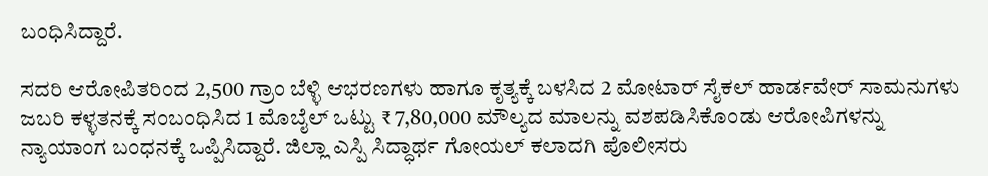ಬಂಧಿಸಿದ್ದಾರೆ.

ಸದರಿ ಆರೋಪಿತರಿಂದ 2,500 ಗ್ರಾಂ ಬೆಳ್ಳಿ ಆಭರಣಗಳು ಹಾಗೂ ಕೃತ್ಯಕ್ಕೆ ಬಳಸಿದ 2 ಮೋಟಾರ್ ಸೈಕಲ್‌ ಹಾರ್ಡವೇರ್‌ ಸಾಮನುಗಳು ಜಬರಿ ಕಳ್ಳತನಕ್ಕೆ ಸಂಬಂಧಿಸಿದ 1 ಮೊಬೈಲ್ ಒಟ್ಟು ₹ 7,80,000 ಮೌಲ್ಯದ ಮಾಲನ್ನು ವಶಪಡಿಸಿಕೊಂಡು ಆರೋಪಿಗಳನ್ನು ನ್ಯಾಯಾಂಗ ಬಂಧನಕ್ಕೆ ಒಪ್ಪಿಸಿದ್ದಾರೆ. ಜಿಲ್ಲಾ ಎಸ್ಪಿ ಸಿದ್ಧಾರ್ಥ ಗೋಯಲ್ ಕಲಾದಗಿ ಪೊಲೀಸರು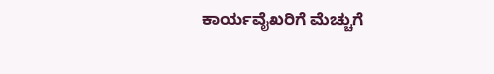ಕಾರ್ಯವೈಖರಿಗೆ ಮೆಚ್ಚುಗೆ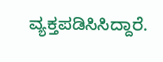ವ್ಯಕ್ತಪಡಿಸಿಸಿದ್ದಾರೆ.